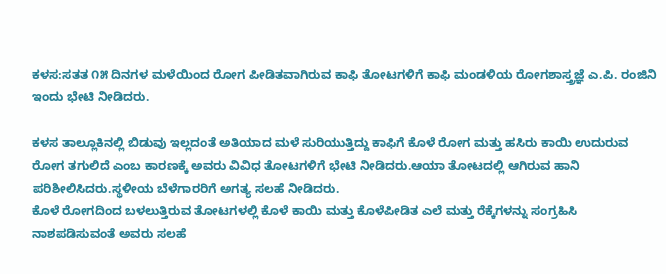ಕಳಸ:ಸತತ ೧೫ ದಿನಗಳ ಮಳೆಯಿಂದ ರೋಗ ಪೀಡಿತವಾಗಿರುವ ಕಾಫಿ ತೋಟಗಳಿಗೆ ಕಾಫಿ ಮಂಡಳಿಯ ರೋಗಶಾಸ್ತ್ರಜ್ಞೆ ಎ.ಪಿ. ರಂಜಿನಿ ಇಂದು ಭೇಟಿ ನೀಡಿದರು.

ಕಳಸ ತಾಲ್ಲೂಕಿನಲ್ಲಿ ಬಿಡುವು ಇಲ್ಲದಂತೆ ಅತಿಯಾದ ಮಳೆ ಸುರಿಯುತ್ತಿದ್ದು ಕಾಫಿಗೆ ಕೊಳೆ ರೋಗ ಮತ್ತು ಹಸಿರು ಕಾಯಿ ಉದುರುವ ರೋಗ ತಗುಲಿದೆ ಎಂಬ ಕಾರಣಕ್ಕೆ ಅವರು ವಿವಿಧ ತೋಟಗಳಿಗೆ ಭೇಟಿ ನೀಡಿದರು.ಆಯಾ ತೋಟದಲ್ಲಿ ಆಗಿರುವ ಹಾನಿ ಪರಿಶೀಲಿಸಿದರು.ಸ್ಥಳೀಯ ಬೆಳೆಗಾರರಿಗೆ ಅಗತ್ಯ ಸಲಹೆ ನೀಡಿದರು.
ಕೊಳೆ ರೋಗದಿಂದ ಬಳಲುತ್ತಿರುವ ತೋಟಗಳಲ್ಲಿ ಕೊಳೆ ಕಾಯಿ ಮತ್ತು ಕೊಳೆಪೀಡಿತ ಎಲೆ ಮತ್ತು ರೆಕ್ಕೆಗಳನ್ನು ಸಂಗ್ರಹಿಸಿ ನಾಶಪಡಿಸುವಂತೆ ಅವರು ಸಲಹೆ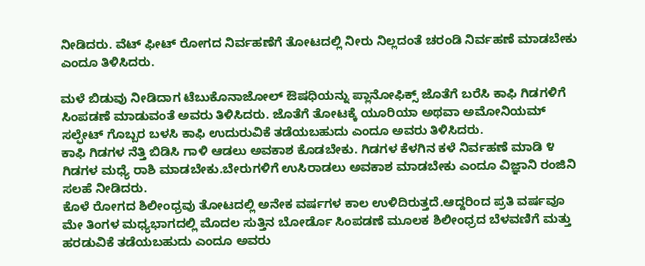ನೀಡಿದರು. ವೆಟ್ ಫೀಟ್ ರೋಗದ ನಿರ್ವಹಣೆಗೆ ತೋಟದಲ್ಲಿ ನೀರು ನಿಲ್ಲದಂತೆ ಚರಂಡಿ ನಿರ್ವಹಣೆ ಮಾಡಬೇಕು ಎಂದೂ ತಿಳಿಸಿದರು.

ಮಳೆ ಬಿಡುವು ನೀಡಿದಾಗ ಟೆಬುಕೊನಾಜೋಲ್ ಔಷಧಿಯನ್ನು ಪ್ಲಾನೋಫಿಕ್ಸ್ ಜೊತೆಗೆ ಬರೆಸಿ ಕಾಫಿ ಗಿಡಗಳಿಗೆ ಸಿಂಪಡಣೆ ಮಾಡುವಂತೆ ಅವರು ತಿಳಿಸಿದರು. ಜೊತೆಗೆ ತೋಟಕ್ಕೆ ಯೂರಿಯಾ ಅಥವಾ ಅಮೋನಿಯಮ್ ಸಲ್ಫೇಟ್ ಗೊಬ್ಬರ ಬಳಸಿ ಕಾಫಿ ಉದುರುವಿಕೆ ತಡೆಯಬಹುದು ಎಂದೂ ಅವರು ತಿಳಿಸಿದರು.
ಕಾಫಿ ಗಿಡಗಳ ನೆತ್ತಿ ಬಿಡಿಸಿ ಗಾಳಿ ಆಡಲು ಅವಕಾಶ ಕೊಡಬೇಕು. ಗಿಡಗಳ ಕೆಳಗಿನ ಕಳೆ ನಿರ್ವಹಣೆ ಮಾಡಿ ೪ ಗಿಡಗಳ ಮಧ್ಯೆ ರಾಶಿ ಮಾಡಬೇಕು.ಬೇರುಗಳಿಗೆ ಉಸಿರಾಡಲು ಅವಕಾಶ ಮಾಡಬೇಕು ಎಂದೂ ವಿಜ್ಞಾನಿ ರಂಜಿನಿ ಸಲಹೆ ನೀಡಿದರು.
ಕೊಳೆ ರೋಗದ ಶಿಲೀಂಧ್ರವು ತೋಟದಲ್ಲಿ ಅನೇಕ ವರ್ಷಗಳ ಕಾಲ ಉಳಿದಿರುತ್ತದೆ.ಆದ್ದರಿಂದ ಪ್ರತಿ ವರ್ಷವೂ ಮೇ ತಿಂಗಳ ಮಧ್ಯಭಾಗದಲ್ಲಿ ಮೊದಲ ಸುತ್ತಿನ ಬೋರ್ಡೊ ಸಿಂಪಡಣೆ ಮೂಲಕ ಶಿಲೀಂಧ್ರದ ಬೆಳವಣಿಗೆ ಮತ್ತು ಹರಡುವಿಕೆ ತಡೆಯಬಹುದು ಎಂದೂ ಅವರು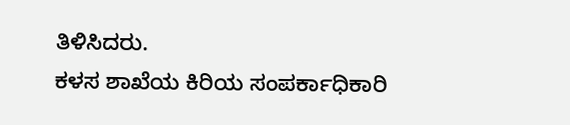ತಿಳಿಸಿದರು.
ಕಳಸ ಶಾಖೆಯ ಕಿರಿಯ ಸಂಪರ್ಕಾಧಿಕಾರಿ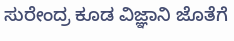ಸುರೇಂದ್ರ ಕೂಡ ವಿಜ್ಞಾನಿ ಜೊತೆಗೆ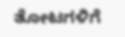ತೋಟಗಳಿಗೆ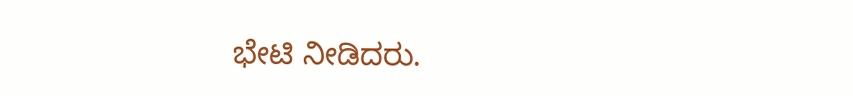ಭೇಟಿ ನೀಡಿದರು.